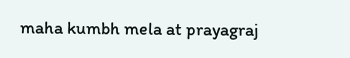maha kumbh mela at prayagraj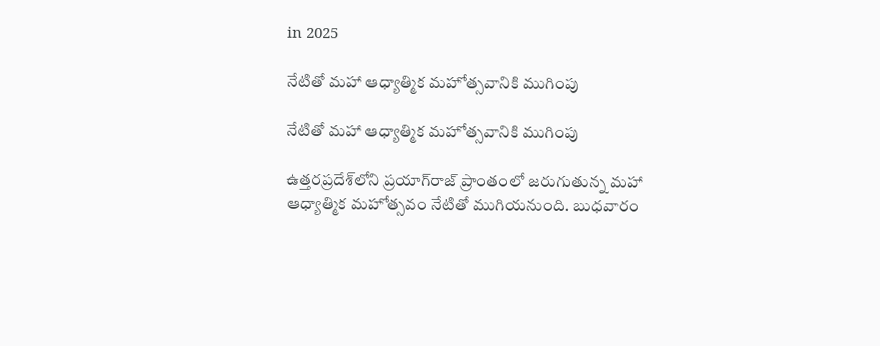in 2025

నేటితో మ‌హా ఆధ్యాత్మిక మ‌హోత్స‌వానికి ముగింపు

నేటితో మ‌హా ఆధ్యాత్మిక మ‌హోత్స‌వానికి ముగింపు

ఉత్త‌ర‌ప్ర‌దేశ్‌లోని ప్ర‌యాగ్‌రాజ్ ప్రాంతంలో జ‌రుగుతున్న మహా ఆధ్యాత్మిక మ‌హోత్స‌వం నేటితో ముగియ‌నుంది. బుధవారం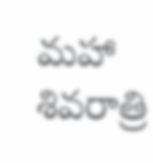మహా శివరాత్రి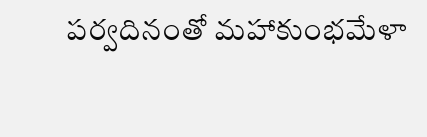పర్వదినంతో మ‌హాకుంభ‌మేళా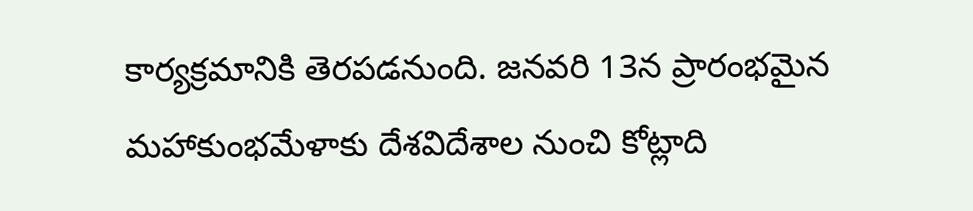కార్యక్రమానికి తెరపడనుంది. జనవరి 13న ప్రారంభమైన మహాకుంభమేళాకు దేశవిదేశాల నుంచి కోట్లాది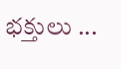భక్తులు ...